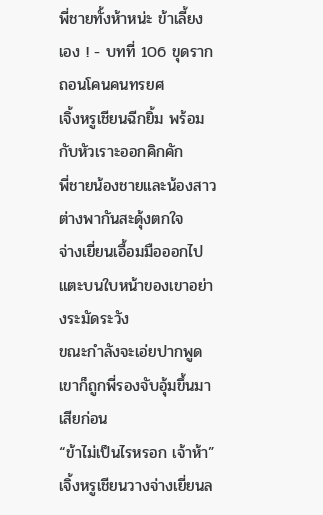พี่ชายทั้งห้าหน่ะ ข้าเลี้ยงเอง ! - บทที่ 106 ขุดรากถอนโคนคนทรยศ
เจิ้งหรูเชียนฉีกยิ้ม พร้อมกับหัวเราะออกคิกคัก
พี่ชายน้องชายและน้องสาวต่างพากันสะดุ้งตกใจ
จ่างเยี่ยนเอื้อมมือออกไปแตะบนใบหน้าของเขาอย่างระมัดระวัง
ขณะกำลังจะเอ่ยปากพูด เขาก็ถูกพี่รองจับอุ้มขึ้นมาเสียก่อน
“ข้าไม่เป็นไรหรอก เจ้าห้า” เจิ้งหรูเชียนวางจ่างเยี่ยนล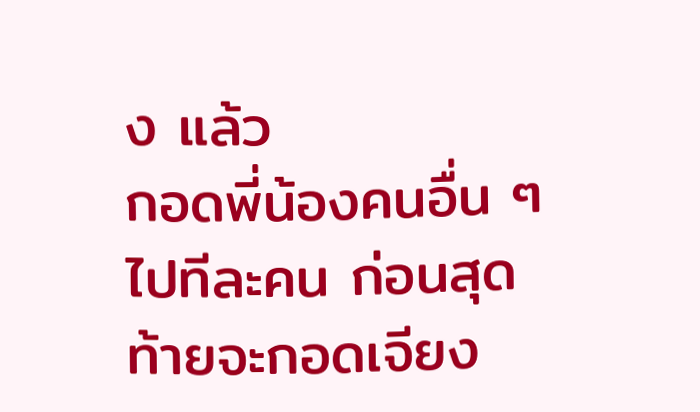ง แล้ว
กอดพี่น้องคนอื่น ๆ ไปทีละคน ก่อนสุดท้ายจะกอดเจียง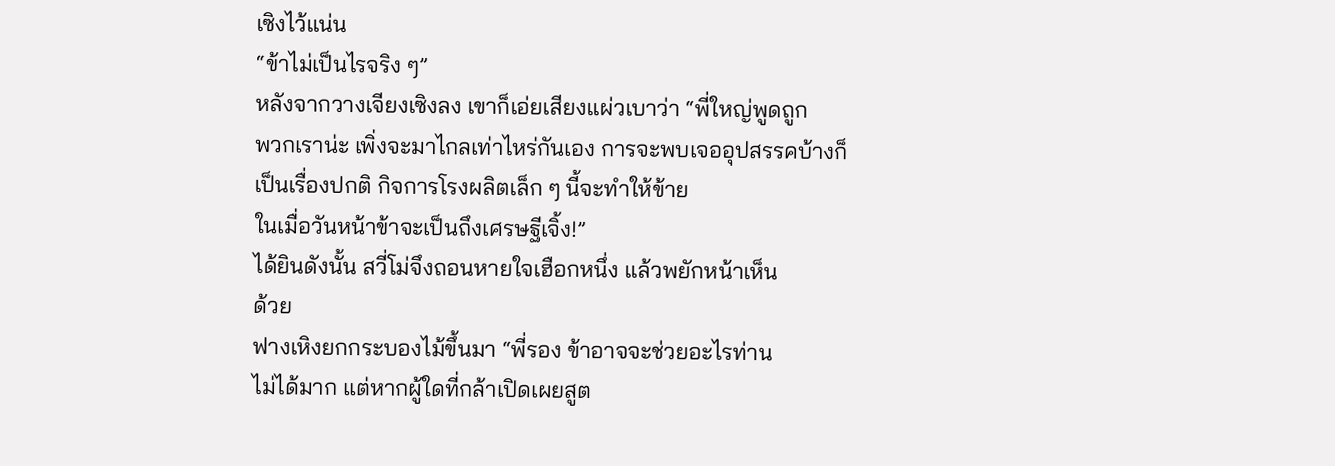เซิงไว้แน่น
“ข้าไม่เป็นไรจริง ๆ”
หลังจากวางเจียงเซิงลง เขาก็เอ่ยเสียงแผ่วเบาว่า “พี่ใหญ่พูดถูก
พวกเราน่ะ เพิ่งจะมาไกลเท่าไหร่กันเอง การจะพบเจออุปสรรคบ้างก็
เป็นเรื่องปกติ กิจการโรงผลิตเล็ก ๆ นี้จะทำให้ข้าย
ในเมื่อวันหน้าข้าจะเป็นถึงเศรษฐีเจิ้ง!”
ได้ยินดังนั้น สวี่โม่จึงถอนหายใจเฮือกหนึ่ง แล้วพยักหน้าเห็น
ด้วย
ฟางเหิงยกกระบองไม้ขึ้นมา “พี่รอง ข้าอาจจะช่วยอะไรท่าน
ไม่ได้มาก แต่หากผู้ใดที่กล้าเปิดเผยสูต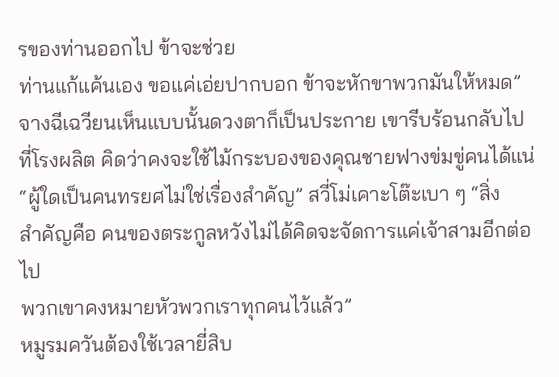รของท่านออกไป ข้าจะช่วย
ท่านแก้แค้นเอง ขอแค่เอ่ยปากบอก ข้าจะหักขาพวกมันให้หมด”
จางฉีเฉวียนเห็นแบบนั้นดวงตาก็เป็นประกาย เขารีบร้อนกลับไป
ที่โรงผลิต คิดว่าคงจะใช้ไม้กระบองของคุณชายฟางข่มขู่คนได้แน่
“ผู้ใดเป็นคนทรยศไม่ใช่เรื่องสำคัญ” สวี่โม่เคาะโต๊ะเบา ๆ “สิ่ง
สำคัญคือ คนของตระกูลหวังไม่ได้คิดจะจัดการแค่เจ้าสามอีกต่อไป
พวกเขาคงหมายหัวพวกเราทุกคนไว้แล้ว”
หมูรมควันต้องใช้เวลายี่สิบ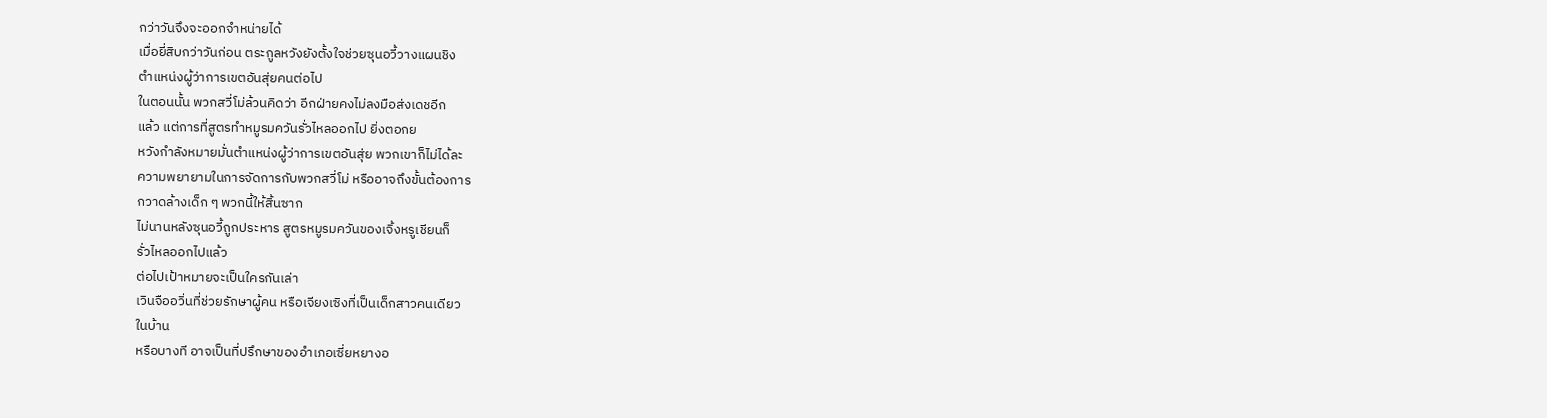กว่าวันจึงจะออกจำหน่ายได้
เมื่อยี่สิบกว่าวันก่อน ตระกูลหวังยังตั้งใจช่วยซุนอวี้วางแผนชิง
ตำแหน่งผู้ว่าการเขตอันสุ่ยคนต่อไป
ในตอนนั้น พวกสวี่โม่ล้วนคิดว่า อีกฝ่ายคงไม่ลงมือส่งเดชอีก
แล้ว แต่การที่สูตรทำหมูรมควันรั่วไหลออกไป ยิ่งตอกย
หวังกำลังหมายมั่นตำแหน่งผู้ว่าการเขตอันสุ่ย พวกเขาก็ไม่ได้ละ
ความพยายามในการจัดการกับพวกสวี่โม่ หรืออาจถึงขั้นต้องการ
กวาดล้างเด็ก ๆ พวกนี้ให้สิ้นซาก
ไม่นานหลังซุนอวี้ถูกประหาร สูตรหมูรมควันของเจิ้งหรูเชียนก็
รั่วไหลออกไปแล้ว
ต่อไปเป้าหมายจะเป็นใครกันเล่า
เวินจืออวิ่นที่ช่วยรักษาผู้คน หรือเจียงเซิงที่เป็นเด็กสาวคนเดียว
ในบ้าน
หรือบางที อาจเป็นที่ปรึกษาของอำเภอเซี่ยหยางอ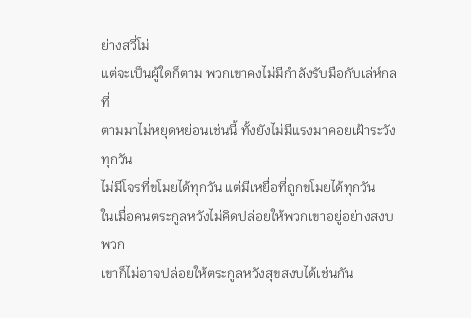ย่างสวี่โม่
แต่จะเป็นผู้ใดก็ตาม พวกเขาคงไม่มีกำลังรับมือกับเล่ห์กลที่
ตามมาไม่หยุดหย่อนเช่นนี้ ทั้งยังไม่มีแรงมาคอยเฝ้าระวังทุกวัน
ไม่มีโจรที่ขโมยได้ทุกวัน แต่มีเหยื่อที่ถูกขโมยได้ทุกวัน
ในเมื่อคนตระกูลหวังไม่คิดปล่อยให้พวกเขาอยู่อย่างสงบ พวก
เขาก็ไม่อาจปล่อยให้ตระกูลหวังสุขสงบได้เช่นกัน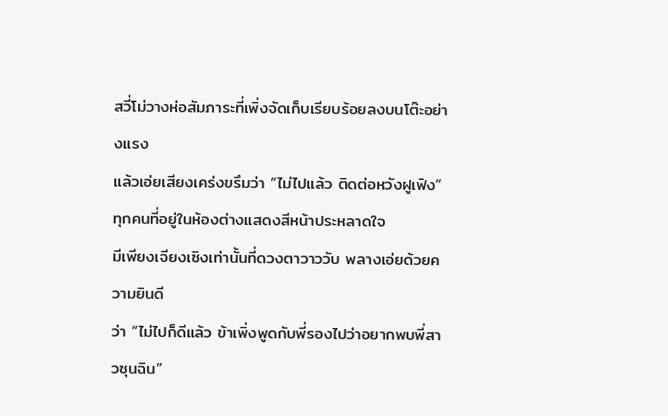สวี่โม่วางห่อสัมภาระที่เพิ่งจัดเก็บเรียบร้อยลงบนโต๊ะอย่างแรง
แล้วเอ่ยเสียงเคร่งขรึมว่า “ไม่ไปแล้ว ติดต่อหวังฝูเฟิง”
ทุกคนที่อยู่ในห้องต่างแสดงสีหน้าประหลาดใจ
มีเพียงเจียงเซิงเท่านั้นที่ดวงตาวาววับ พลางเอ่ยด้วยความยินดี
ว่า “ไม่ไปก็ดีแล้ว ข้าเพิ่งพูดกับพี่รองไปว่าอยากพบพี่สาวซุนฉิน”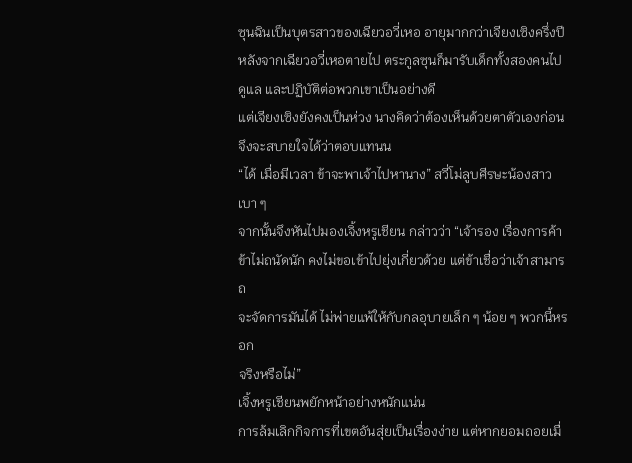ซุนฉินเป็นบุตรสาวของเฉียวอวี่เหอ อายุมากกว่าเจียงเซิงครึ่งปี
หลังจากเฉียวอวี่เหอตายไป ตระกูลซุนก็มารับเด็กทั้งสองคนไป
ดูแล และปฏิบัติต่อพวกเขาเป็นอย่างดี
แต่เจียงเซิงยังคงเป็นห่วง นางคิดว่าต้องเห็นด้วยตาตัวเองก่อน
จึงจะสบายใจได้ว่าตอบแทนน
“ได้ เมื่อมีเวลา ข้าจะพาเจ้าไปหานาง” สวี่โม่ลูบศีรษะน้องสาว
เบา ๆ
จากนั้นจึงหันไปมองเจิ้งหรูเชียน กล่าวว่า “เจ้ารอง เรื่องการค้า
ข้าไม่ถนัดนัก คงไม่ขอเข้าไปยุ่งเกี่ยวด้วย แต่ข้าเชื่อว่าเจ้าสามารถ
จะจัดการมันได้ ไม่พ่ายแพ้ให้กับกลอุบายเล็ก ๆ น้อย ๆ พวกนี้หรอก
จริงหรือไม่”
เจิ้งหรูเชียนพยักหน้าอย่างหนักแน่น
การล้มเลิกกิจการที่เขตอันสุ่ยเป็นเรื่องง่าย แต่หากยอมถอยเมื่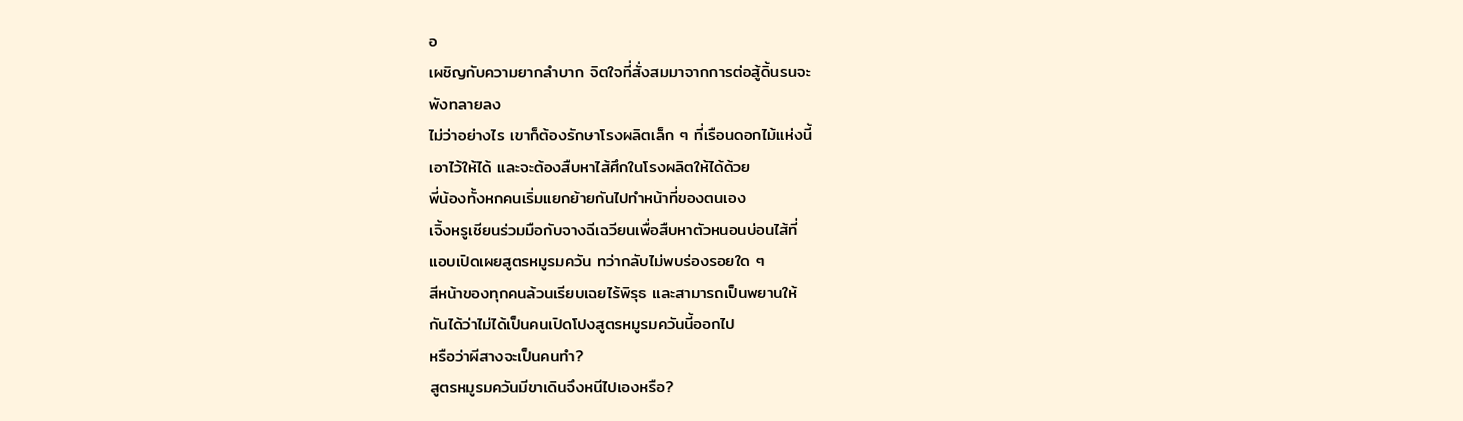อ
เผชิญกับความยากลำบาก จิตใจที่สั่งสมมาจากการต่อสู้ดิ้นรนจะ
พังทลายลง
ไม่ว่าอย่างไร เขาก็ต้องรักษาโรงผลิตเล็ก ๆ ที่เรือนดอกไม้แห่งนี้
เอาไว้ให้ได้ และจะต้องสืบหาไส้ศึกในโรงผลิตให้ได้ด้วย
พี่น้องทั้งหกคนเริ่มแยกย้ายกันไปทำหน้าที่ของตนเอง
เจิ้งหรูเชียนร่วมมือกับจางฉีเฉวียนเพื่อสืบหาตัวหนอนบ่อนไส้ที่
แอบเปิดเผยสูตรหมูรมควัน ทว่ากลับไม่พบร่องรอยใด ๆ
สีหน้าของทุกคนล้วนเรียบเฉยไร้พิรุธ และสามารถเป็นพยานให้
กันได้ว่าไม่ได้เป็นคนเปิดโปงสูตรหมูรมควันนี้ออกไป
หรือว่าผีสางจะเป็นคนทำ?
สูตรหมูรมควันมีขาเดินจึงหนีไปเองหรือ?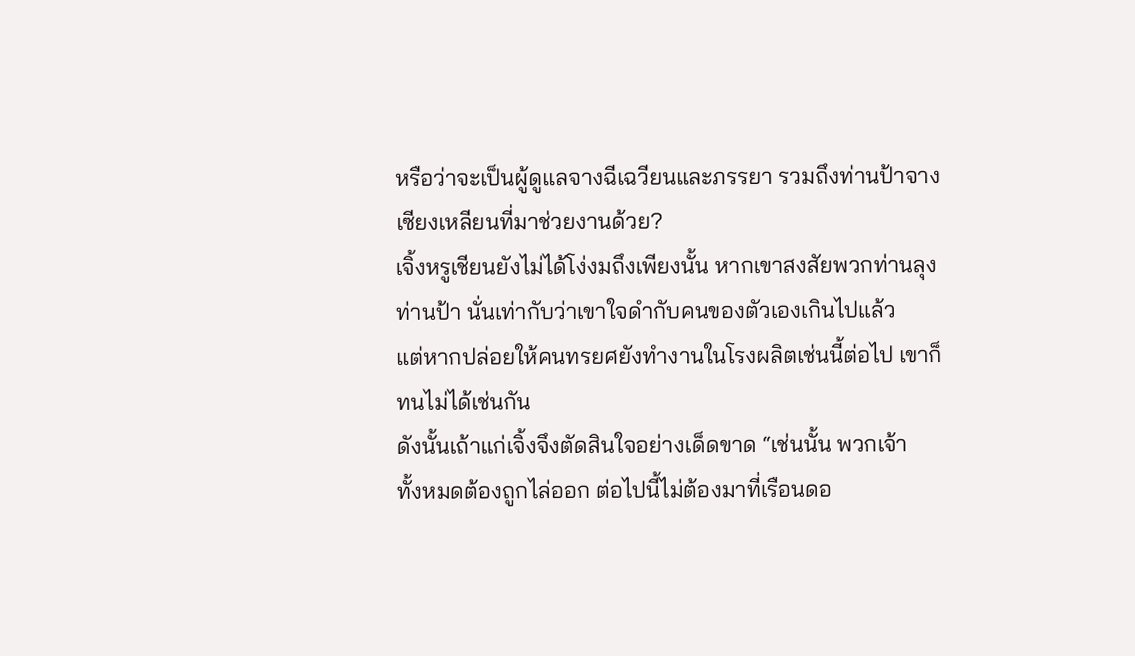หรือว่าจะเป็นผู้ดูแลจางฉีเฉวียนและภรรยา รวมถึงท่านป้าจาง
เซียงเหลียนที่มาช่วยงานด้วย?
เจิ้งหรูเชียนยังไม่ได้โง่งมถึงเพียงนั้น หากเขาสงสัยพวกท่านลุง
ท่านป้า นั่นเท่ากับว่าเขาใจดำกับคนของตัวเองเกินไปแล้ว
แต่หากปล่อยให้คนทรยศยังทำงานในโรงผลิตเช่นนี้ต่อไป เขาก็
ทนไม่ได้เช่นกัน
ดังนั้นเถ้าแก่เจิ้งจึงตัดสินใจอย่างเด็ดขาด “เช่นนั้น พวกเจ้า
ทั้งหมดต้องถูกไล่ออก ต่อไปนี้ไม่ต้องมาที่เรือนดอ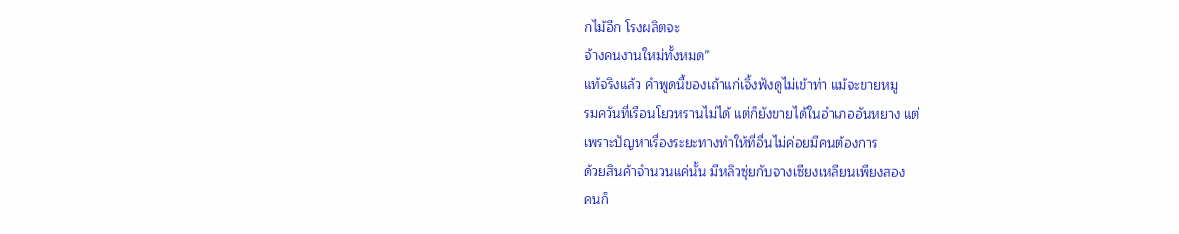กไม้อีก โรงผลิตจะ
จ้างคนงานใหม่ทั้งหมด”
แท้จริงแล้ว คำพูดนี้ของเถ้าแก่เจิ้งฟังดูไม่เข้าท่า แม้จะขายหมู
รมควันที่เรือนโยวหรานไม่ได้ แต่ก็ยังขายได้ในอำเภออันหยาง แต่
เพราะปัญหาเรื่องระยะทางทำให้ที่อื่นไม่ค่อยมีคนต้องการ
ด้วยสินค้าจำนวนแค่นั้น มีหลิวซุ่ยกับจางเซียงเหลียนเพียงสอง
คนก็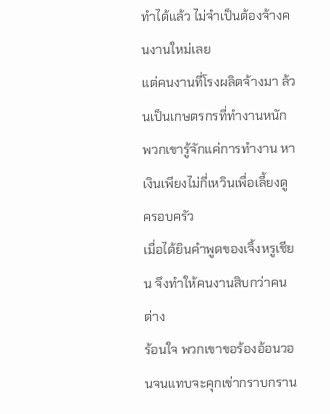ทำได้แล้ว ไม่จำเป็นต้องจ้างคนงานใหม่เลย
แต่คนงานที่โรงผลิตจ้างมา ล้วนเป็นเกษตรกรที่ทำงานหนัก
พวกเขารู้จักแค่การทำงาน หาเงินเพียงไม่กี่เหวินเพื่อเลี้ยงดู
ครอบครัว
เมื่อได้ยินคำพูดของเจิ้งหรูเชียน จึงทำให้คนงานสิบกว่าคนต่าง
ร้อนใจ พวกเขาขอร้องอ้อนวอนจนแทบจะคุกเข่ากราบกราน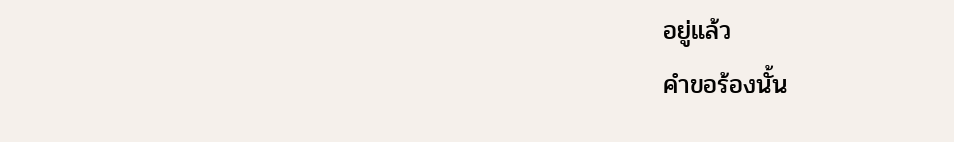อยู่แล้ว
คำขอร้องนั้น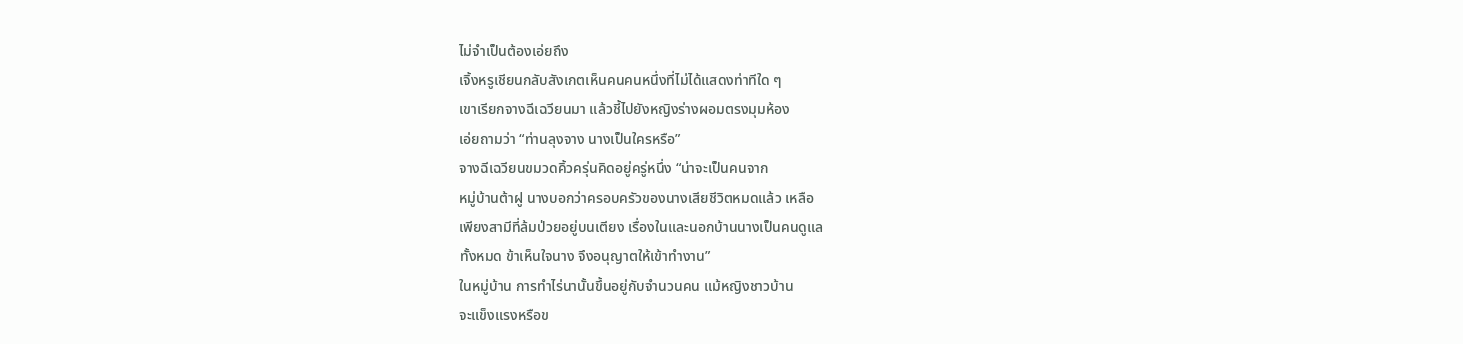ไม่จำเป็นต้องเอ่ยถึง
เจิ้งหรูเชียนกลับสังเกตเห็นคนคนหนึ่งที่ไม่ได้แสดงท่าทีใด ๆ
เขาเรียกจางฉีเฉวียนมา แล้วชี้ไปยังหญิงร่างผอมตรงมุมห้อง
เอ่ยถามว่า “ท่านลุงจาง นางเป็นใครหรือ”
จางฉีเฉวียนขมวดคิ้วครุ่นคิดอยู่ครู่หนึ่ง “น่าจะเป็นคนจาก
หมู่บ้านต้าฝู นางบอกว่าครอบครัวของนางเสียชีวิตหมดแล้ว เหลือ
เพียงสามีที่ล้มป่วยอยู่บนเตียง เรื่องในและนอกบ้านนางเป็นคนดูแล
ทั้งหมด ข้าเห็นใจนาง จึงอนุญาตให้เข้าทำงาน”
ในหมู่บ้าน การทำไร่นานั้นขึ้นอยู่กับจำนวนคน แม้หญิงชาวบ้าน
จะแข็งแรงหรือข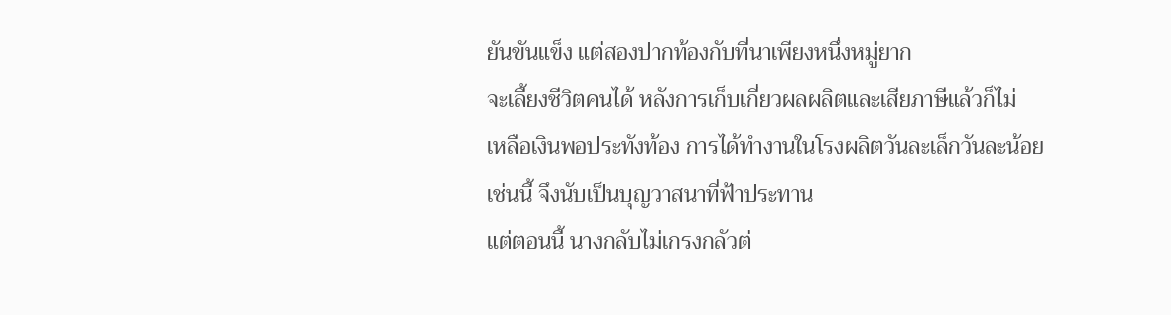ยันขันแข็ง แต่สองปากท้องกับที่นาเพียงหนึ่งหมู่ยาก
จะเลี้ยงชีวิตคนได้ หลังการเก็บเกี่ยวผลผลิตและเสียภาษีแล้วก็ไม่
เหลือเงินพอประทังท้อง การได้ทำงานในโรงผลิตวันละเล็กวันละน้อย
เช่นนี้ จึงนับเป็นบุญวาสนาที่ฟ้าประทาน
แต่ตอนนี้ นางกลับไม่เกรงกลัวต่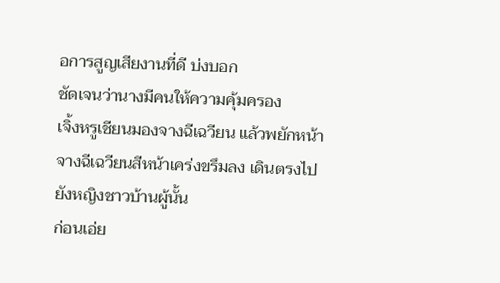อการสูญเสียงานที่ดี บ่งบอก
ชัดเจนว่านางมีคนให้ความคุ้มครอง
เจิ้งหรูเชียนมองจางฉีเฉวียน แล้วพยักหน้า
จางฉีเฉวียนสีหน้าเคร่งขรึมลง เดินตรงไปยังหญิงชาวบ้านผู้นั้น
ก่อนเอ่ย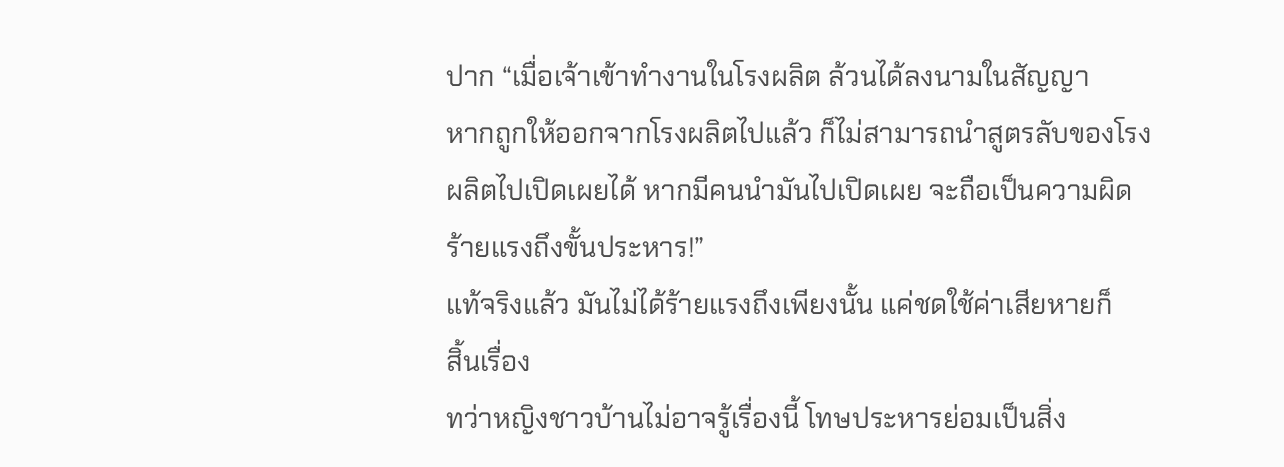ปาก “เมื่อเจ้าเข้าทำงานในโรงผลิต ล้วนได้ลงนามในสัญญา
หากถูกให้ออกจากโรงผลิตไปแล้ว ก็ไม่สามารถนำสูตรลับของโรง
ผลิตไปเปิดเผยได้ หากมีคนนำมันไปเปิดเผย จะถือเป็นความผิด
ร้ายแรงถึงขั้นประหาร!”
แท้จริงแล้ว มันไม่ได้ร้ายแรงถึงเพียงนั้น แค่ชดใช้ค่าเสียหายก็
สิ้นเรื่อง
ทว่าหญิงชาวบ้านไม่อาจรู้เรื่องนี้ โทษประหารย่อมเป็นสิ่ง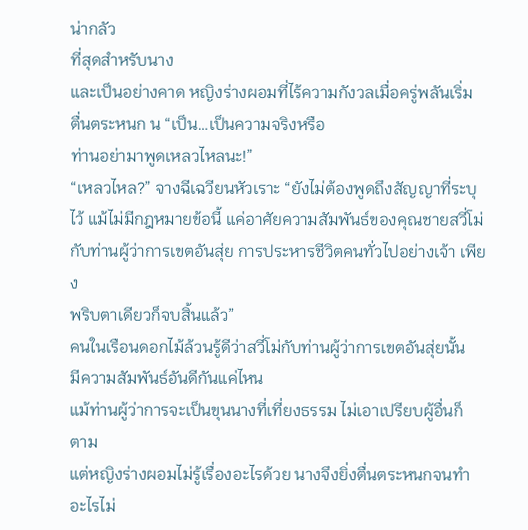น่ากลัว
ที่สุดสำหรับนาง
และเป็นอย่างคาด หญิงร่างผอมที่ไร้ความกังวลเมื่อครู่พลันเริ่ม
ตื่นตระหนก น “เป็น…เป็นความจริงหรือ
ท่านอย่ามาพูดเหลวไหลนะ!”
“เหลวไหล?” จางฉีเฉวียนหัวเราะ “ยังไม่ต้องพูดถึงสัญญาที่ระบุ
ไว้ แม้ไม่มีกฎหมายข้อนี้ แค่อาศัยความสัมพันธ์ของคุณชายสวี่โม่
กับท่านผู้ว่าการเขตอันสุ่ย การประหารชีวิตคนทั่วไปอย่างเจ้า เพียง
พริบตาเดียวก็จบสิ้นแล้ว”
คนในเรือนดอกไม้ล้วนรู้ดีว่าสวี่โม่กับท่านผู้ว่าการเขตอันสุ่ยนั้น
มีความสัมพันธ์อันดีกันแค่ไหน
แม้ท่านผู้ว่าการจะเป็นขุนนางที่เที่ยงธรรม ไม่เอาเปรียบผู้อื่นก็
ตาม
แต่หญิงร่างผอมไม่รู้เรื่องอะไรด้วย นางจึงยิ่งตื่นตระหนกจนทำ
อะไรไม่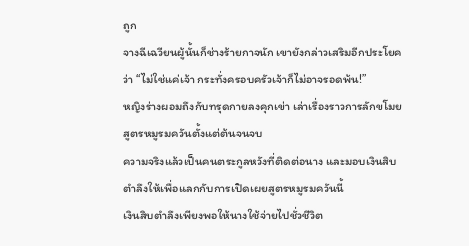ถูก
จางฉีเฉวียนผู้นั้นก็ช่างร้ายกาจนัก เขายังกล่าวเสริมอีกประโยค
ว่า “ไม่ใช่แค่เจ้า กระทั่งครอบครัวเจ้าก็ไม่อาจรอดพ้น!”
หญิงร่างผอมถึงกับทรุดกายลงคุกเข่า เล่าเรื่องราวการลักขโมย
สูตรหมูรมควันตั้งแต่ต้นจนจบ
ความจริงแล้วเป็นคนตระกูลหวังที่ติดต่อนาง และมอบเงินสิบ
ตำลึงให้เพื่อแลกกับการเปิดเผยสูตรหมูรมควันนี้
เงินสิบตำลึงเพียงพอให้นางใช้จ่ายไปชั่วชีวิต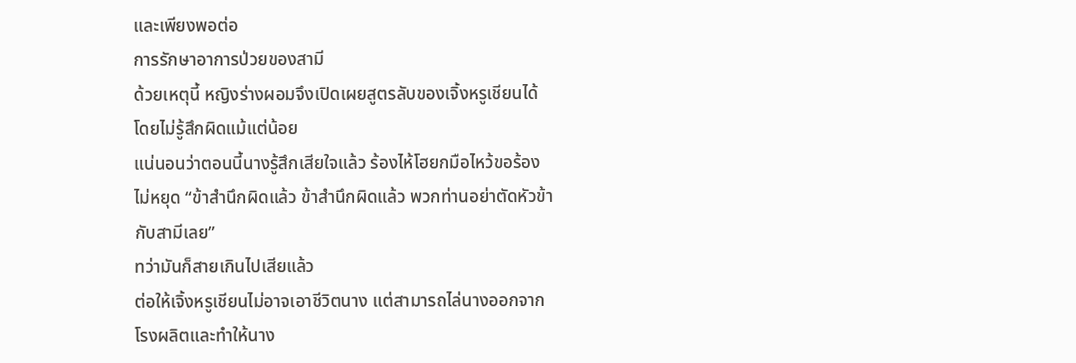และเพียงพอต่อ
การรักษาอาการป่วยของสามี
ด้วยเหตุนี้ หญิงร่างผอมจึงเปิดเผยสูตรลับของเจิ้งหรูเชียนได้
โดยไม่รู้สึกผิดแม้แต่น้อย
แน่นอนว่าตอนนี้นางรู้สึกเสียใจแล้ว ร้องไห้โฮยกมือไหว้ขอร้อง
ไม่หยุด “ข้าสำนึกผิดแล้ว ข้าสำนึกผิดแล้ว พวกท่านอย่าตัดหัวข้า
กับสามีเลย”
ทว่ามันก็สายเกินไปเสียแล้ว
ต่อให้เจิ้งหรูเชียนไม่อาจเอาชีวิตนาง แต่สามารถไล่นางออกจาก
โรงผลิตและทำให้นาง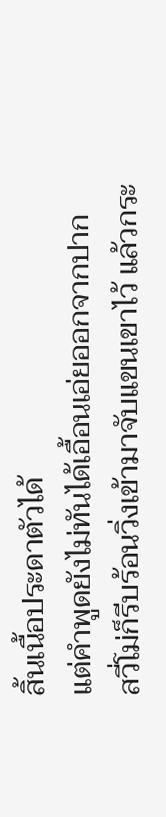สิ้นเนื้อประดาตัวได้
แต่คำพูดยังไม่ทันได้เอื้อนเอ่ยออกจากปาก
สวี่โม่ก็รีบร้อนวิ่งเข้ามาจับแขนเขาไว้ แล้วกระ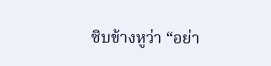ซิบข้างหูว่า “อย่า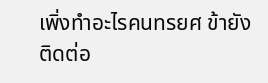เพิ่งทำอะไรคนทรยศ ข้ายังติดต่อ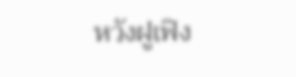หวังฝูเฟิง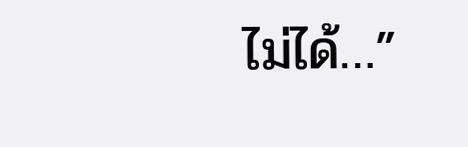ไม่ได้…”